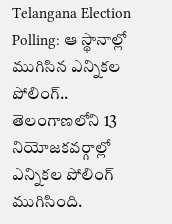Telangana Election Polling: ఆ స్థానాల్లో ముగిసిన ఎన్నికల పోలింగ్..
తెలంగాణలోని 13 నియోజకవర్గాల్లో ఎన్నికల పోలింగ్ ముగిసింది.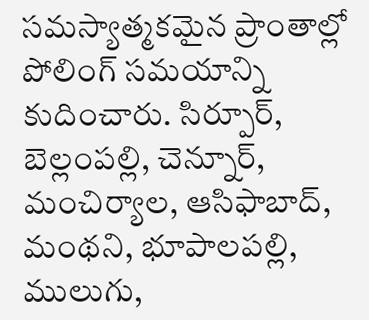సమస్యాత్మకమైన ప్రాంతాల్లో పోలింగ్ సమయాన్ని కుదించారు. సిర్పూర్, బెల్లంపల్లి, చెన్నూర్, మంచిర్యాల, ఆసిఫాబాద్, మంథని, భూపాలపల్లి, ములుగు,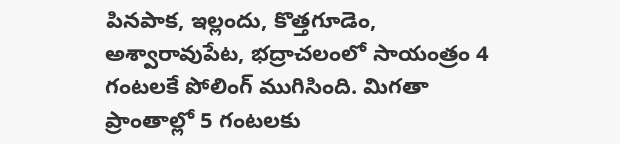పినపాక, ఇల్లందు, కొత్తగూడెం, అశ్వారావుపేట, భద్రాచలంలో సాయంత్రం 4 గంటలకే పోలింగ్ ముగిసింది. మిగతా ప్రాంతాల్లో 5 గంటలకు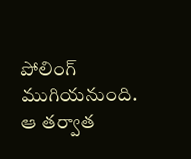పోలింగ్ ముగియనుంది. ఆ తర్వాత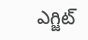ఎగ్జిట్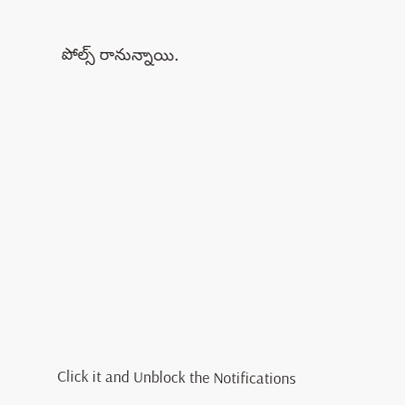పోల్స్ రానున్నాయి.













Click it and Unblock the Notifications